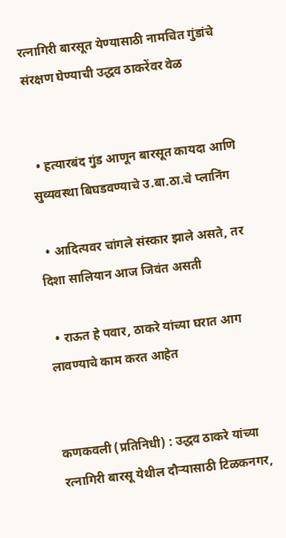रत्नागिरी बारसूत येण्यासाठी नामचित गुंडांचे संरक्षण घेण्याची उद्धव ठाकरेंवर वेळ


  • हत्यारबंद गुंड आणून बारसूत कायदा आणि सुव्यवस्था बिघडवण्याचे उ.बा.ठा.चे प्लानिंग

  • आदित्यवर चांगले संस्कार झाले असते, तर दिशा सालियान आज जिवंत असती

  • राऊत हे पवार, ठाकरे यांच्या घरात आग लावण्याचे काम करत आहेत


कणकवली (प्रतिनिधी) : उद्धव ठाकरे यांच्या रत्नागिरी बारसू येथील दौऱ्यासाठी टिळकनगर,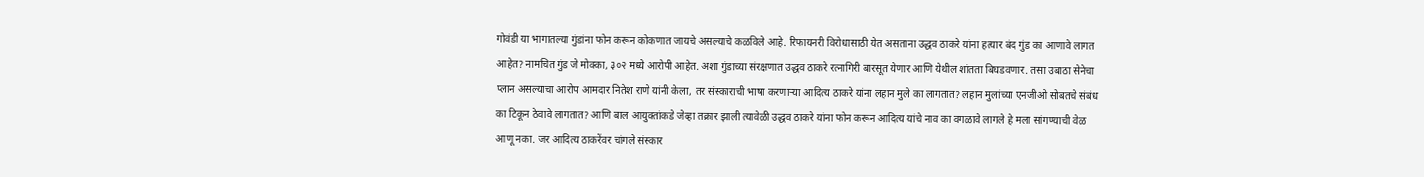गोवंडी या भागातल्या गुंडांना फोन करून कोकणात जायचे असल्याचे कळविले आहे. रिफायनरी विरोधासाठी येत असताना उद्धव ठाकरे यांना हत्यार बंद गुंड का आणावे लागत आहेत? नामचित गुंड जे मोक्का, ३०२ मध्ये आरोपी आहेत. अशा गुंडाच्या संरक्षणात उद्धव ठाकरे रत्नागिरी बारसूत येणार आणि येथील शांतता बिघडवणार. तसा उबाठा सेनेचा प्लान असल्याचा आरोप आमदार नितेश राणे यांनी केला, तर संस्काराची भाषा करणाऱ्या आदित्य ठाकरे यांना लहान मुले का लागतात? लहान मुलांच्या एनजीओ सोबतचे संबंध का टिकून ठेवावे लागतात? आणि बाल आयुक्तांकडे जेव्हा तक्रार झाली त्यावेळी उद्धव ठाकरे यांना फोन करून आदित्य यांचे नाव का वगळावे लागले हे मला सांगण्याची वेळ आणू नका. जर आदित्य ठाकरेंवर चांगले संस्कार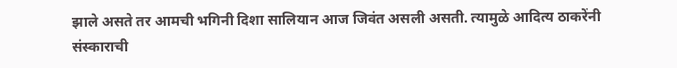झाले असते तर आमची भगिनी दिशा सालियान आज जिवंत असली असती. त्यामुळे आदित्य ठाकरेंनी संस्काराची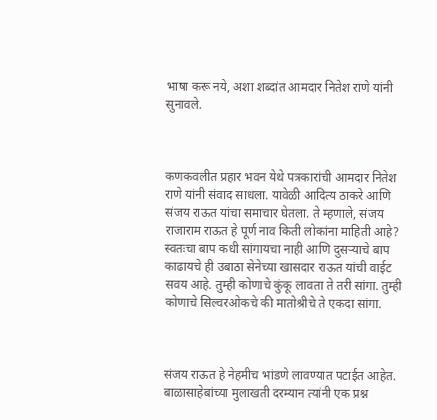भाषा करू नये, अशा शब्दांत आमदार नितेश राणे यांनी सुनावले.



कणकवलीत प्रहार भवन येथे पत्रकारांची आमदार नितेश राणे यांनी संवाद साधला. यावेळी आदित्य ठाकरे आणि संजय राऊत यांचा समाचार घेतला. ते म्हणाले, संजय राजाराम राऊत हे पूर्ण नाव किती लोकांना माहिती आहे? स्वतःचा बाप कधी सांगायचा नाही आणि दुसऱ्याचे बाप काढायचे ही उबाठा सेनेच्या खासदार राऊत यांची वाईट सवय आहे. तुम्ही कोणाचे कुंकू लावता ते तरी सांगा. तुम्ही कोणाचे सिल्वरओकचे की मातोश्रीचे ते एकदा सांगा.



संजय राऊत हे नेहमीच भांडणे लावण्यात पटाईत आहेत. बाळासाहेबांच्या मुलाखती दरम्यान त्यांनी एक प्रश्न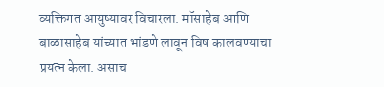व्यक्तिगत आयुष्यावर विचारला. मॉसाहेब आणि बाळासाहेब यांच्यात भांडणे लावून विष कालवण्याचा प्रयत्न केला. असाच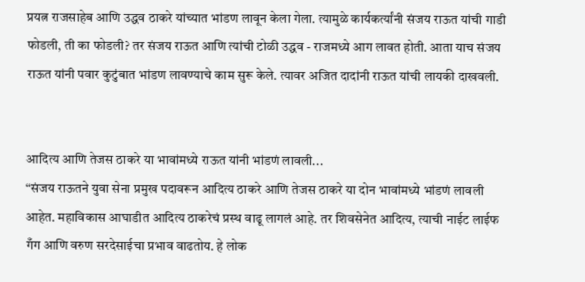प्रयत्न राजसाहेब आणि उद्धव ठाकरे यांच्यात भांडण लावून केला गेला. त्यामुळे कार्यकर्त्यांनी संजय राऊत यांची गाडी फोडली, ती का फोडली? तर संजय राऊत आणि त्यांची टोळी उद्धव - राजमध्ये आग लावत होती. आता याच संजय राऊत यांनी पवार कुटुंबात भांडण लावण्याचे काम सुरू केले. त्यावर अजित दादांनी राऊत यांची लायकी दाखवली.


आदित्य आणि तेजस ठाकरे या भावांमध्ये राऊत यांनी भांडणं लावली...
“संजय राऊतने युवा सेना प्रमुख पदावरून आदित्य ठाकरे आणि तेजस ठाकरे या दोन भावांमध्ये भांडणं लावली आहेत. महाविकास आघाडीत आदित्य ठाकरेचं प्रस्थ वाढू लागलं आहे. तर शिवसेनेत आदित्य, त्याची नाईट लाईफ गँग आणि वरुण सरदेसाईचा प्रभाव वाढतोय. हे लोक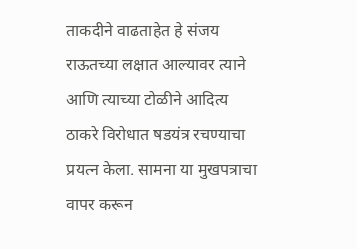ताकदीने वाढताहेत हे संजय राऊतच्या लक्षात आल्यावर त्याने आणि त्याच्या टोळीने आदित्य ठाकरे विरोधात षडयंत्र रचण्याचा प्रयत्न केला. सामना या मुखपत्राचा वापर करून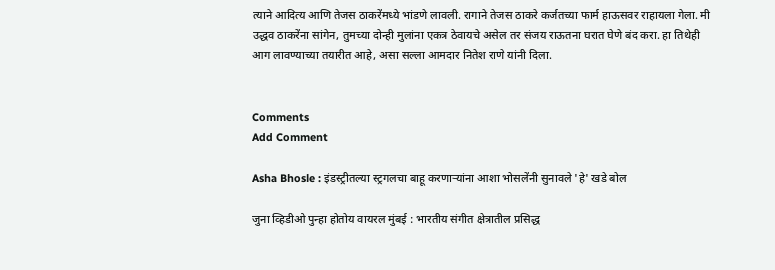त्याने आदित्य आणि तेजस ठाकरेंमध्ये भांडणे लावली. रागाने तेजस ठाकरे कर्जतच्या फार्म हाऊसवर राहायला गेला. मी उद्धव ठाकरेंना सांगेन, तुमच्या दोन्ही मुलांना एकत्र ठेवायचे असेल तर संजय राऊतना घरात घेणे बंद करा. हा तिथेही आग लावण्याच्या तयारीत आहे, असा सल्ला आमदार नितेश राणे यांनी दिला.


Comments
Add Comment

Asha Bhosle : इंडस्ट्रीतल्या स्ट्रगलचा बाहू करणाऱ्यांना आशा भोसलेंनी सुनावले 'हे' खडे बोल

जुना व्हिडीओ पुन्हा होतोय वायरल मुंबई : भारतीय संगीत क्षेत्रातील प्रसिद्ध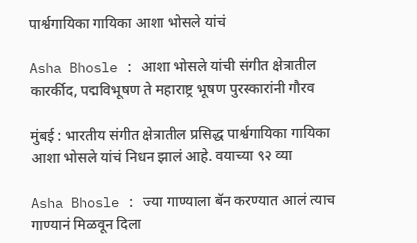पार्श्वगायिका गायिका आशा भोसले यांचं

Asha Bhosle : आशा भोसले यांची संगीत क्षेत्रातील कारर्कीद, पद्मविभूषण ते महाराष्ट्र भूषण पुरस्कारांनी गौरव

मुंबई : भारतीय संगीत क्षेत्रातील प्रसिद्ध पार्श्वगायिका गायिका आशा भोसले यांचं निधन झालं आहे. वयाच्या ९२ व्या

Asha Bhosle : ज्या गाण्याला बॅन करण्यात आलं त्याच गाण्यानं मिळवून दिला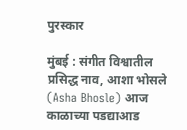पुरस्कार

मुंबई : संगीत विश्वातील प्रसिद्ध नाव, आशा भोसले (Asha Bhosle) आज काळाच्या पडद्याआड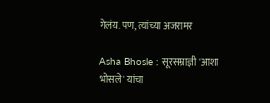गेलंय. पण, त्यांच्या अजरामर

Asha Bhosle : सूरसम्राज्ञी 'आशा भोसले' यांचा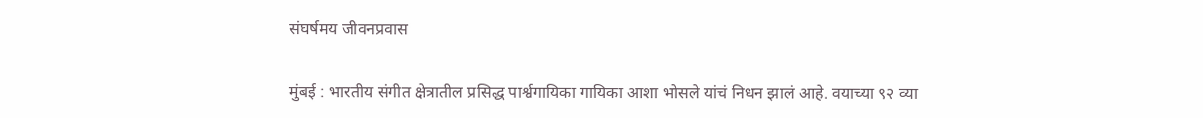संघर्षमय जीवनप्रवास

मुंबई : भारतीय संगीत क्षेत्रातील प्रसिद्ध पार्श्वगायिका गायिका आशा भोसले यांचं निधन झालं आहे. वयाच्या ९२ व्या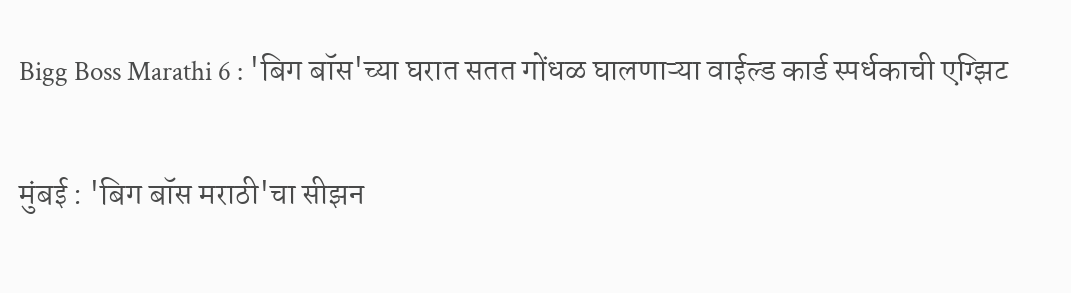Bigg Boss Marathi 6 : 'बिग बॉस'च्या घरात सतत गोंधळ घालणाऱ्या वाईल्ड कार्ड स्पर्धकाची एग्झिट

मुंबई : 'बिग बॉस मराठी'चा सीझन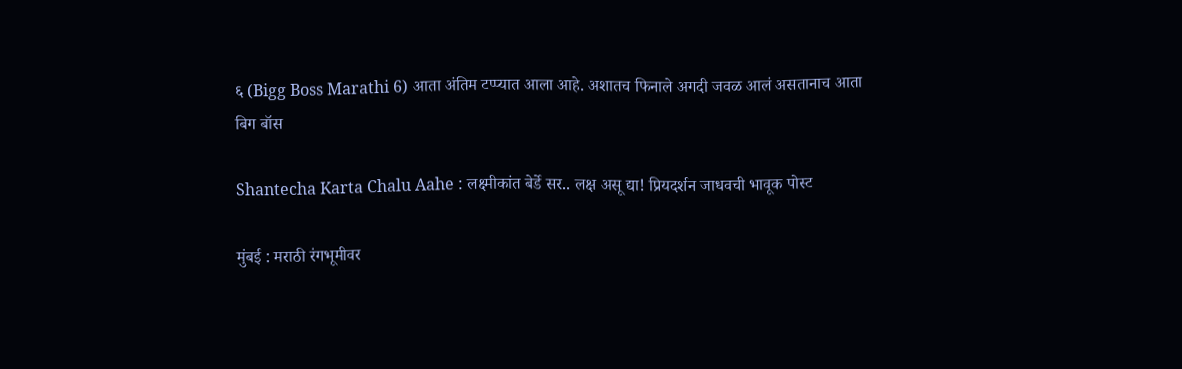६ (Bigg Boss Marathi 6) आता अंतिम टप्प्यात आला आहे. अशातच फिनाले अगदी जवळ आलं असतानाच आता बिग बॉस

Shantecha Karta Chalu Aahe : लक्ष्मीकांत बेर्डे सर.. लक्ष असू द्या! प्रियदर्शन जाधवची भावूक पोस्ट

मुंबई : मराठी रंगभूमीवर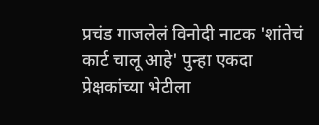प्रचंड गाजलेलं विनोदी नाटक 'शांतेचं कार्ट चालू आहे' पुन्हा एकदा प्रेक्षकांच्या भेटीला